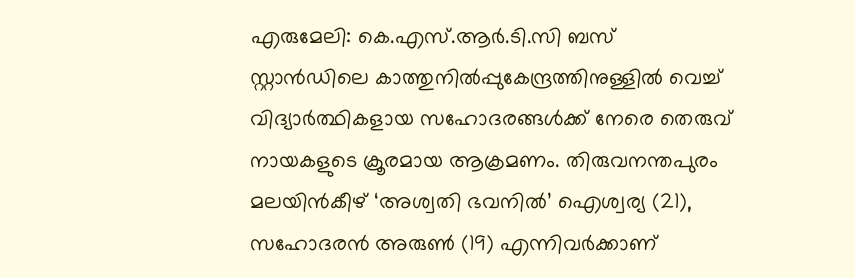എരുമേലി: കെ.എസ്.ആർ.ടി.സി ബസ് സ്റ്റാൻഡിലെ കാത്തുനിൽപ്പുകേന്ദ്രത്തിനുള്ളിൽ വെച്ച് വിദ്യാർത്ഥികളായ സഹോദരങ്ങൾക്ക് നേരെ തെരുവ് നായകളുടെ ക്രൂരമായ ആക്രമണം. തിരുവനന്തപുരം മലയിൻകീഴ് ‘അശ്വതി ഭവനിൽ’ ഐശ്വര്യ (21), സഹോദരൻ അരുൺ (19) എന്നിവർക്കാണ്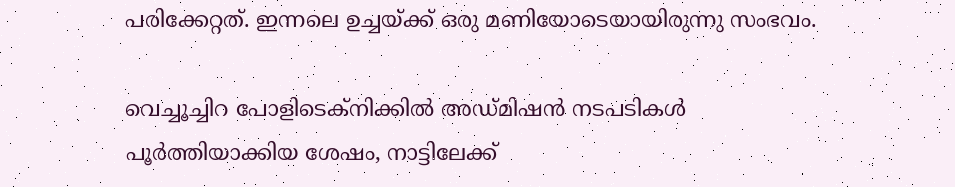പരിക്കേറ്റത്. ഇന്നലെ ഉച്ചയ്ക്ക് ഒരു മണിയോടെയായിരുന്നു സംഭവം.

വെച്ചൂച്ചിറ പോളിടെക്നിക്കിൽ അഡ്മിഷൻ നടപടികൾ പൂർത്തിയാക്കിയ ശേഷം, നാട്ടിലേക്ക്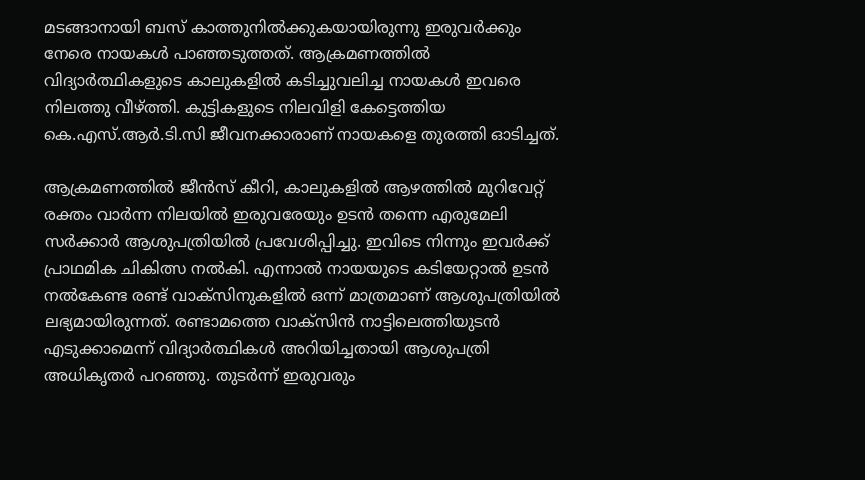മടങ്ങാനായി ബസ് കാത്തുനിൽക്കുകയായിരുന്നു ഇരുവർക്കും നേരെ നായകൾ പാഞ്ഞടുത്തത്. ആക്രമണത്തിൽ വിദ്യാർത്ഥികളുടെ കാലുകളിൽ കടിച്ചുവലിച്ച നായകൾ ഇവരെ നിലത്തു വീഴ്ത്തി. കുട്ടികളുടെ നിലവിളി കേട്ടെത്തിയ കെ.എസ്.ആർ.ടി.സി ജീവനക്കാരാണ് നായകളെ തുരത്തി ഓടിച്ചത്.

ആക്രമണത്തിൽ ജീൻസ് കീറി, കാലുകളിൽ ആഴത്തിൽ മുറിവേറ്റ് രക്തം വാർന്ന നിലയിൽ ഇരുവരേയും ഉടൻ തന്നെ എരുമേലി സർക്കാർ ആശുപത്രിയിൽ പ്രവേശിപ്പിച്ചു. ഇവിടെ നിന്നും ഇവർക്ക് പ്രാഥമിക ചികിത്സ നൽകി. എന്നാൽ നായയുടെ കടിയേറ്റാൽ ഉടൻ നൽകേണ്ട രണ്ട് വാക്സിനുകളിൽ ഒന്ന് മാത്രമാണ് ആശുപത്രിയിൽ ലഭ്യമായിരുന്നത്. രണ്ടാമത്തെ വാക്സിൻ നാട്ടിലെത്തിയുടൻ എടുക്കാമെന്ന് വിദ്യാർത്ഥികൾ അറിയിച്ചതായി ആശുപത്രി അധികൃതർ പറഞ്ഞു. തുടർന്ന് ഇരുവരും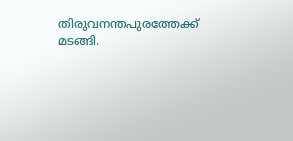തിരുവനന്തപുരത്തേക്ക് മടങ്ങി.